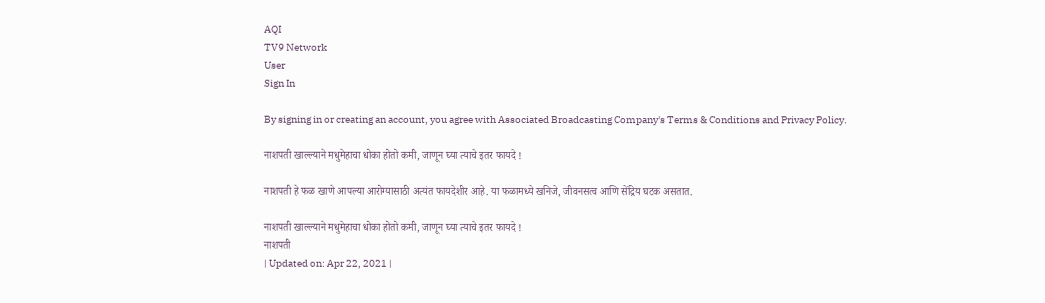AQI
TV9 Network
User
Sign In

By signing in or creating an account, you agree with Associated Broadcasting Company's Terms & Conditions and Privacy Policy.

नाशपती खाल्ल्याने मधुमेहाचा धोका होतो कमी, जाणून घ्या त्याचे इतर फायदे !

नाशपती हे फळ खाणे आपल्या आरोग्यासाठी अत्यंत फायदेशीर आहे. या फळामध्ये खनिजे, जीवनसत्व आणि सेंद्रिय घटक असतात.

नाशपती खाल्ल्याने मधुमेहाचा धोका होतो कमी, जाणून घ्या त्याचे इतर फायदे !
नाशपती
| Updated on: Apr 22, 2021 |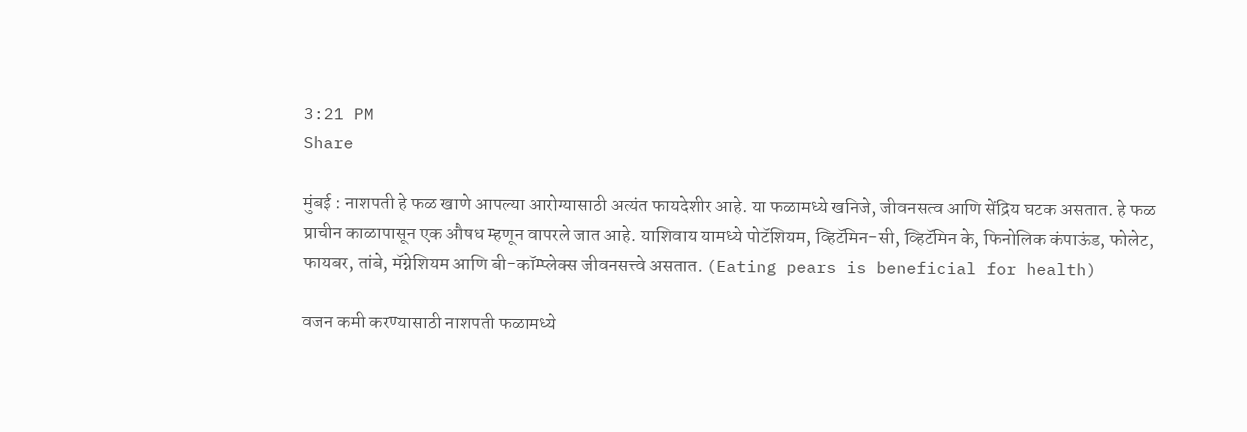3:21 PM
Share

मुंबई : नाशपती हे फळ खाणे आपल्या आरोग्यासाठी अत्यंत फायदेशीर आहे. या फळामध्ये खनिजे, जीवनसत्व आणि सेंद्रिय घटक असतात. हे फळ प्राचीन काळापासून एक औषध म्हणून वापरले जात आहे. याशिवाय यामध्ये पोटॅशियम, व्हिटॅमिन-सी, व्हिटॅमिन के, फिनोलिक कंपाऊंड, फोलेट, फायबर, तांबे, मॅग्नेशियम आणि बी-कॉम्प्लेक्स जीवनसत्त्वे असतात. (Eating pears is beneficial for health)

वजन कमी करण्यासाठी नाशपती फळामध्ये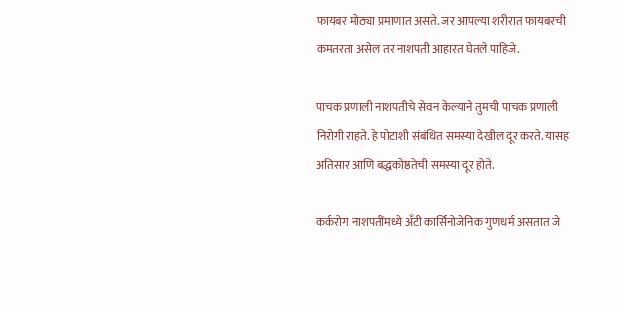फायबर मोठ्या प्रमाणात असते. जर आपल्या शरीरात फायबरची कमतरता असेल तर नाशपती आहारत घेतले पाहिजे.

पाचक प्रणाली नाशपतीचे सेवन केल्याने तुमची पाचक प्रणाली निरोगी राहते. हे पोटाशी संबंधित समस्या देखील दूर करते. यासह अतिसार आणि बद्धकोष्ठतेची समस्या दूर होते.

कर्करोग नाशपतींमध्ये अँटी कार्सिनोजेनिक गुणधर्म असतात जे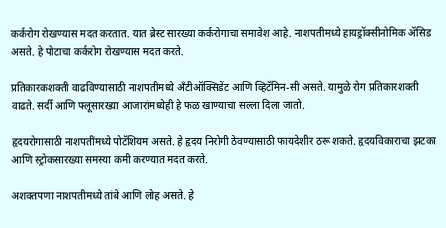कर्करोग रोखण्यास मदत करतात. यात ब्रेस्ट सारख्या कर्करोगाचा समावेश आहे. नाशपतीमध्ये हायड्रॉक्सीनोमिक ॲसिड असते. हे पोटाचा कर्करोग रोखण्यास मदत करते.

प्रतिकारकशक्ती वाढविण्यासाठी नाशपतीमध्ये अँटीऑक्सिडेंट आणि व्हिटॅमिन-सी असते. यामुळे रोग प्रतिकारशक्ती वाढते. सर्दी आणि फ्लूसारख्या आजारांमध्येही हे फळ खाण्याचा सल्ला दिला जातो.

हृदयरोगासाठी नाशपतींमध्ये पोटॅशियम असते. हे हृदय निरोगी ठेवण्यासाठी फायदेशीर ठरू शकते. हृदयविकाराचा झटका आणि स्ट्रोकसारख्या समस्या कमी करण्यात मदत करते.

अशक्तपणा नाशपतीमध्ये तांबे आणि लोह असते. हे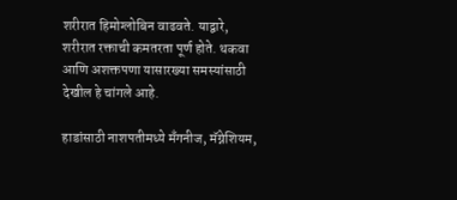शरीरात हिमोग्लोबिन वाढवते. याद्वारे, शरीरात रक्ताची कमतरता पूर्ण होते. थकवा आणि अशक्तपणा यासारख्या समस्यांसाठी देखील हे चांगले आहे.

हाडांसाठी नाशपतीमध्ये मॅंगनीज, मॅग्नेशियम,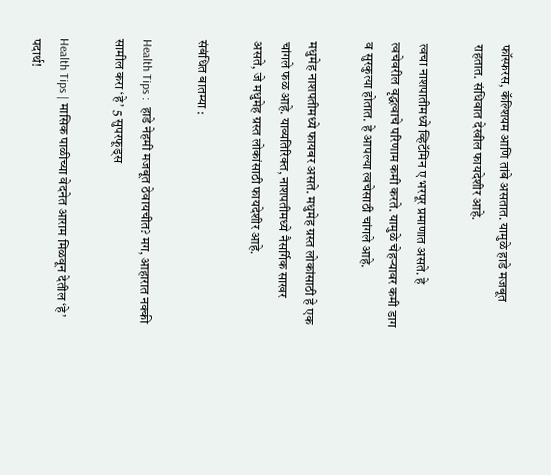फॉस्फरस, कॅल्शियम आणि तांबे असतात. यामुळे हाडे मजबूत राहतात. संधिवात देखील फायदेशीर आहे.

त्वचा नाशपातीमध्ये व्हिटॅमिन ए भरपूर प्रमाणात असते. हे त्वचेवरील वृद्धत्वाचे परिणाम कमी करते. यामुळे चेहऱ्यावर कमी डाग व सुरकुत्या होतात. हे आपल्या त्वचेसाठी चांगले आहे.

मधुमेह नाशपतीमध्ये फायबर असते. मधुमेह ग्रस्त लोकांसाठी हे एक चांगले फळ आहे. याव्यतिरिक्त, नाशपतीमध्ये नैसर्गिक साखर असते, जे मधुमेह ग्रस्त लोकांसाठी फायदेशीर आहे.

संबंधित बातम्या :

Health Tips :  हाडे नेहमी मजबूत ठेवायचीत? मग, आहारात नक्की सामील करा ‘हे’ 5 सुपरफूड्स

Health Tips | मासिक पाळीच्या वेदनेत आराम मिळवून देतील ‘हे’ पदार्थ!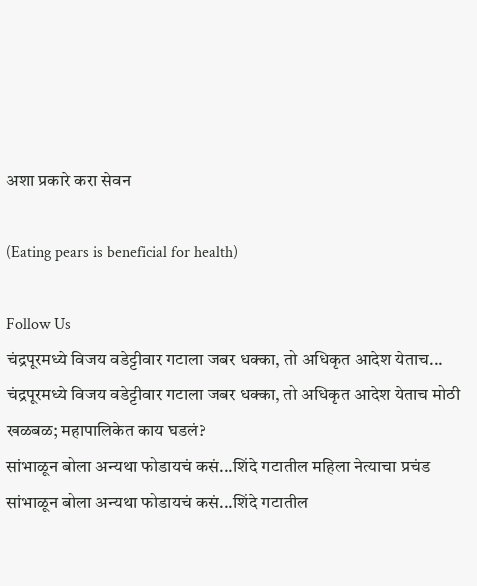अशा प्रकारे करा सेवन

(Eating pears is beneficial for health)

Follow Us
चंद्रपूरमध्ये विजय वडेट्टीवार गटाला जबर धक्का, तो अधिकृत आदेश येताच...
चंद्रपूरमध्ये विजय वडेट्टीवार गटाला जबर धक्का, तो अधिकृत आदेश येताच मोठी खळबळ; महापालिकेत काय घडलं?
सांभाळून बोला अन्यथा फोडायचं कसं...शिंदे गटातील महिला नेत्याचा प्रचंड
सांभाळून बोला अन्यथा फोडायचं कसं...शिंदे गटातील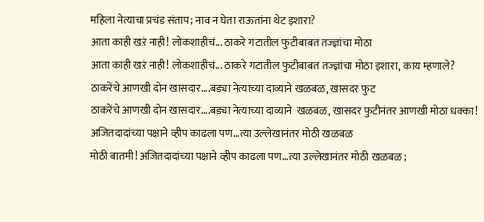महिला नेत्याचा प्रचंड संताप; नाव न घेता राऊतांना थेट इशारा?
आता काही खऱं नाही! लोकशाहीचं... ठाकरे गटातील फुटीबाबत तज्ज्ञांचा मोठा
आता काही खऱं नाही! लोकशाहीचं... ठाकरे गटातील फुटीबाबत तज्ज्ञांचा मोठा इशारा, काय म्हणाले?
ठाकरेंचे आणखी दोन खासदार....बड्या नेत्याच्या दाव्याने खळबळ, खासदर फुट
ठाकरेंचे आणखी दोन खासदार....बड्या नेत्याच्या दाव्याने  खळबळ, खासदर फुटीनंतर आणखी मोठा धक्का!
अजितदादांच्या पक्षाने व्हीप काढला पण...त्या उल्लेखानंतर मोठी खळबळ
मोठी बातमी! अजितदादांच्या पक्षाने व्हीप काढला पण...त्या उल्लेखानंतर मोठी खळबळ;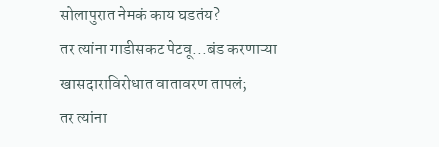सोलापुरात नेमकं काय घडतंय?
तर त्यांना गाडीसकट पेटवू...बंड करणाऱ्या खासदाराविरोधात वातावरण तापलं;
तर त्यांना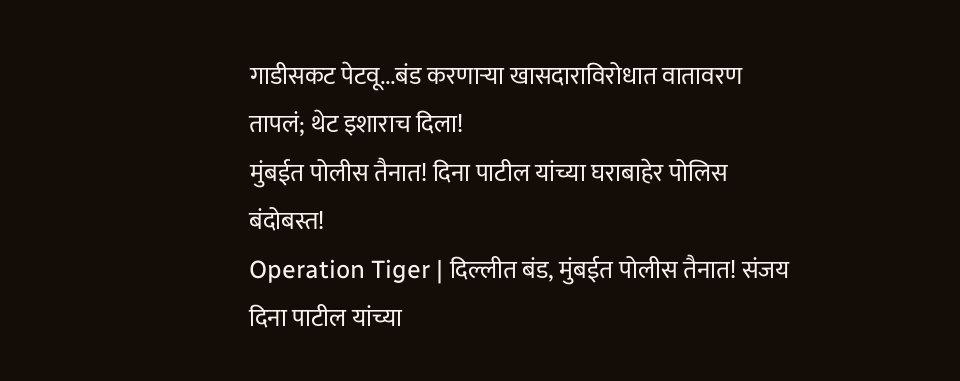गाडीसकट पेटवू...बंड करणाऱ्या खासदाराविरोधात वातावरण तापलं; थेट इशाराच दिला!
मुंबईत पोलीस तैनात! दिना पाटील यांच्या घराबाहेर पोलिस बंदोबस्त!
Operation Tiger | दिल्लीत बंड, मुंबईत पोलीस तैनात! संजय दिना पाटील यांच्या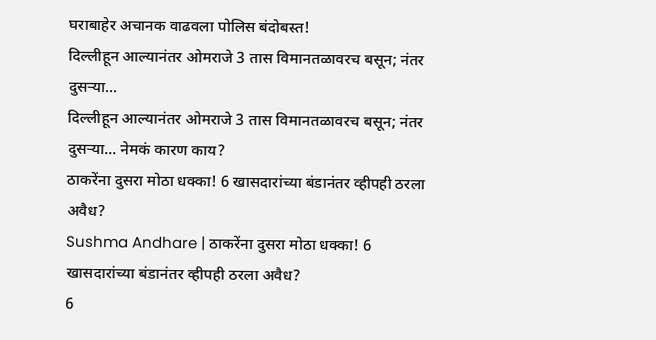घराबाहेर अचानक वाढवला पोलिस बंदोबस्त!
दिल्लीहून आल्यानंतर ओमराजे 3 तास विमानतळावरच बसून; नंतर दुसऱ्या...
दिल्लीहून आल्यानंतर ओमराजे 3 तास विमानतळावरच बसून; नंतर दुसऱ्या... नेमकं कारण काय?
ठाकरेंना दुसरा मोठा धक्का! 6 खासदारांच्या बंडानंतर व्हीपही ठरला अवैध?
Sushma Andhare | ठाकरेंना दुसरा मोठा धक्का! 6 खासदारांच्या बंडानंतर व्हीपही ठरला अवैध?
6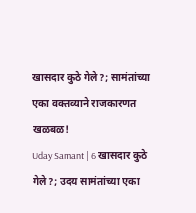खासदार कुठे गेले?; सामंतांच्या एका वक्तव्याने राजकारणत खळबळ!
Uday Samant | 6 खासदार कुठे गेले?; उदय सामंतांच्या एका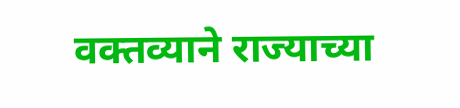वक्तव्याने राज्याच्या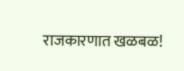राजकारणात खळबळ!